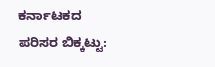ಕರ್ನಾಟಕದ ಪರಿಸರ ಬಿಕ್ಕಟ್ಟು: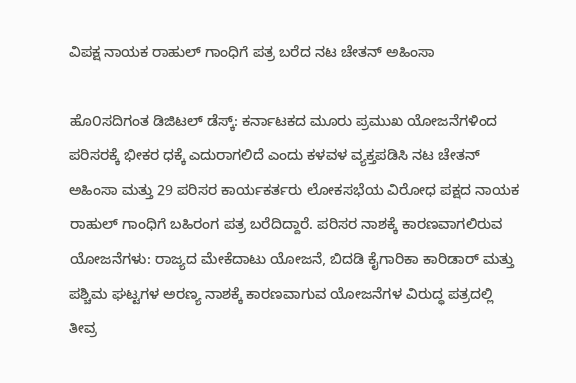ವಿಪಕ್ಷ ನಾಯಕ ರಾಹುಲ್ ಗಾಂಧಿಗೆ ಪತ್ರ ಬರೆದ ನಟ ಚೇತನ್ ಅಹಿಂಸಾ

ಹೊ೦ಸದಿಗಂತ ಡಿಜಿಟಲ್‌ ಡೆಸ್ಕ್: ಕರ್ನಾಟಕದ ಮೂರು ಪ್ರಮುಖ ಯೋಜನೆಗಳಿಂದ ಪರಿಸರಕ್ಕೆ ಭೀಕರ ಧಕ್ಕೆ ಎದುರಾಗಲಿದೆ ಎಂದು ಕಳವಳ ವ್ಯಕ್ತಪಡಿಸಿ ನಟ ಚೇತನ್ ಅಹಿಂಸಾ ಮತ್ತು 29 ಪರಿಸರ ಕಾರ್ಯಕರ್ತರು ಲೋಕಸಭೆಯ ವಿರೋಧ ಪಕ್ಷದ ನಾಯಕ ರಾಹುಲ್ ಗಾಂಧಿಗೆ ಬಹಿರಂಗ ಪತ್ರ ಬರೆದಿದ್ದಾರೆ. ಪರಿಸರ ನಾಶಕ್ಕೆ ಕಾರಣವಾಗಲಿರುವ ಯೋಜನೆಗಳು: ರಾಜ್ಯದ ಮೇಕೆದಾಟು ಯೋಜನೆ, ಬಿದಡಿ ಕೈಗಾರಿಕಾ ಕಾರಿಡಾರ್ ಮತ್ತು ಪಶ್ಚಿಮ ಘಟ್ಟಗಳ ಅರಣ್ಯ ನಾಶಕ್ಕೆ ಕಾರಣವಾಗುವ ಯೋಜನೆಗಳ ವಿರುದ್ಧ ಪತ್ರದಲ್ಲಿ ತೀವ್ರ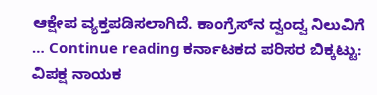ಆಕ್ಷೇಪ ವ್ಯಕ್ತಪಡಿಸಲಾಗಿದೆ. ಕಾಂಗ್ರೆಸ್‌ನ ದ್ವಂದ್ವ ನಿಲುವಿಗೆ … Continue reading ಕರ್ನಾಟಕದ ಪರಿಸರ ಬಿಕ್ಕಟ್ಟು: ವಿಪಕ್ಷ ನಾಯಕ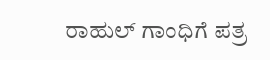ರಾಹುಲ್ ಗಾಂಧಿಗೆ ಪತ್ರ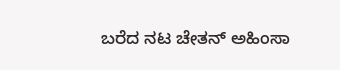ಬರೆದ ನಟ ಚೇತನ್ ಅಹಿಂಸಾ